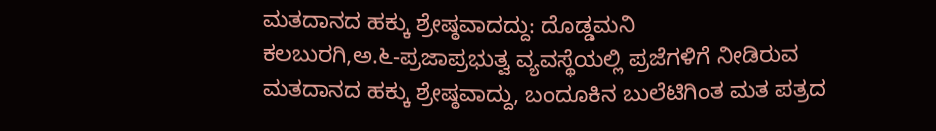ಮತದಾನದ ಹಕ್ಕು ಶ್ರೇಷ್ಠವಾದದ್ದು: ದೊಡ್ಡಮನಿ
ಕಲಬುರಗಿ,ಅ.೬-ಪ್ರಜಾಪ್ರಭುತ್ವ ವ್ಯವಸ್ಥೆಯಲ್ಲಿ ಪ್ರಜೆಗಳಿಗೆ ನೀಡಿರುವ ಮತದಾನದ ಹಕ್ಕು ಶ್ರೇಷ್ಠವಾದ್ದು, ಬಂದೂಕಿನ ಬುಲೆಟಿಗಿಂತ ಮತ ಪತ್ರದ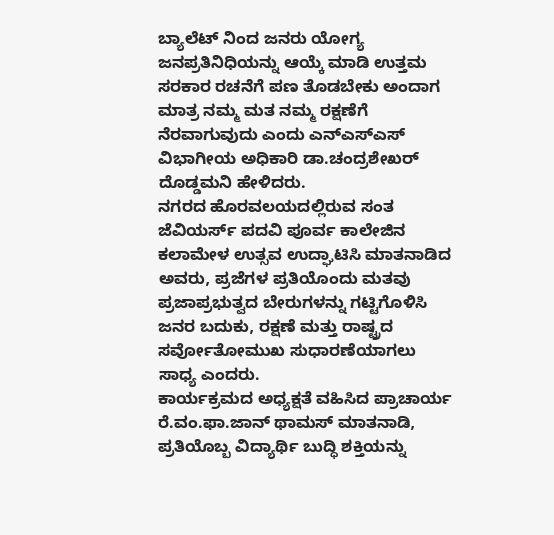ಬ್ಯಾಲೆಟ್ ನಿಂದ ಜನರು ಯೋಗ್ಯ ಜನಪ್ರತಿನಿಧಿಯನ್ನು ಆಯ್ಕೆ ಮಾಡಿ ಉತ್ತಮ ಸರಕಾರ ರಚನೆಗೆ ಪಣ ತೊಡಬೇಕು ಅಂದಾಗ ಮಾತ್ರ ನಮ್ಮ ಮತ ನಮ್ಮ ರಕ್ಷಣೆಗೆ ನೆರವಾಗುವುದು ಎಂದು ಎನ್‌ಎಸ್‌ಎಸ್ ವಿಭಾಗೀಯ ಅಧಿಕಾರಿ ಡಾ.ಚಂದ್ರಶೇಖರ್ ದೊಡ್ಡಮನಿ ಹೇಳಿದರು.
ನಗರದ ಹೊರವಲಯದಲ್ಲಿರುವ ಸಂತ ಜೆವಿಯರ್ಸ್ ಪದವಿ ಪೂರ್ವ ಕಾಲೇಜಿನ ಕಲಾಮೇಳ ಉತ್ಸವ ಉದ್ಘಾಟಿಸಿ ಮಾತನಾಡಿದ ಅವರು, ಪ್ರಜೆಗಳ ಪ್ರತಿಯೊಂದು ಮತವು ಪ್ರಜಾಪ್ರಭುತ್ವದ ಬೇರುಗಳನ್ನು ಗಟ್ಟಿಗೊಳಿಸಿ ಜನರ ಬದುಕು, ರಕ್ಷಣೆ ಮತ್ತು ರಾಷ್ಟ್ರದ ಸರ್ವೋತೋಮುಖ ಸುಧಾರಣೆಯಾಗಲು ಸಾಧ್ಯ ಎಂದರು.
ಕಾರ್ಯಕ್ರಮದ ಅಧ್ಯಕ್ಷತೆ ವಹಿಸಿದ ಪ್ರಾಚಾರ್ಯ ರೆ.ವಂ.ಫಾ.ಜಾನ್ ಥಾಮಸ್ ಮಾತನಾಡಿ, ಪ್ರತಿಯೊಬ್ಬ ವಿದ್ಯಾರ್ಥಿ ಬುದ್ಧಿ ಶಕ್ತಿಯನ್ನು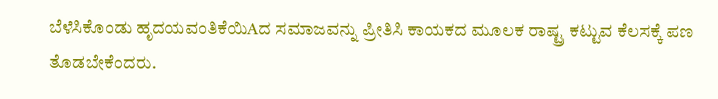ಬೆಳೆಸಿಕೊಂಡು ಹೃದಯವಂತಿಕೆಯಿAದ ಸಮಾಜವನ್ನು ಪ್ರೀತಿಸಿ ಕಾಯಕದ ಮೂಲಕ ರಾಷ್ಟ್ರ ಕಟ್ಟುವ ಕೆಲಸಕ್ಕೆ ಪಣ ತೊಡಬೇಕೆಂದರು.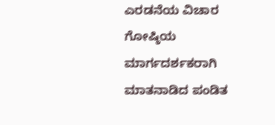ಎರಡನೆಯ ವಿಚಾರ ಗೋಷ್ಠಿಯ ಮಾರ್ಗದರ್ಶಕರಾಗಿ ಮಾತನಾಡಿದ ಪಂಡಿತ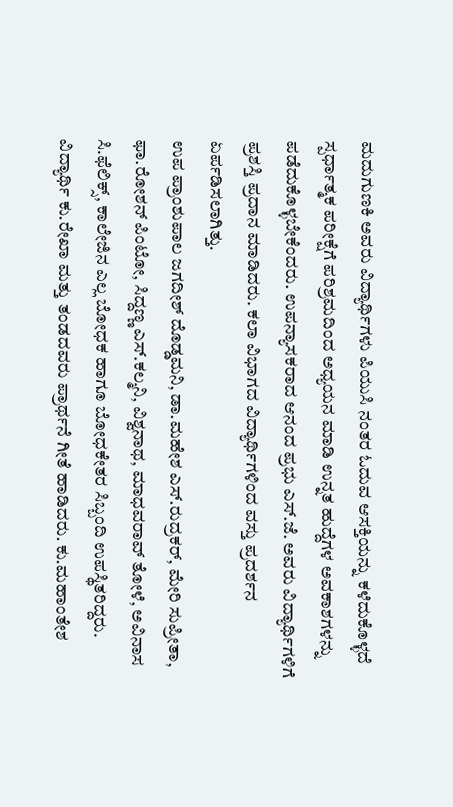ಮದುಗುಣಕಿ ಅವರು ವಿದ್ಯಾರ್ಥಿಗಳು ಪಿಯುಸಿ ನಂತರ ಓದುವ ಆಸಕ್ತಿಯನ್ನು ಕಳೆದುಕೊಳ್ಳದೆ ಸ್ಪರ್ಧಾತ್ಮಕ ಪರೀಕ್ಷೆಗೆ ಪರಿಶ್ರಮದಿಂದ ಅಧ್ಯಯನ ಮಾಡಿ ಉನ್ನತ ಹುದ್ದೆಗಳ ಅವಕಾಶಗಳನ್ನು ಪಡೆದುಕೊಳ್ಳಬೇಕೆಂದರು. ಉಪನ್ಯಾಸಕರಾದ ಆನಂದ ಪ್ರಭು ಎಸ್.ಜೆ. ಅವರು ವಿದ್ಯಾರ್ಥಿಗಳಿಗೆ ಪ್ರಶಸ್ತಿ ಪ್ರದಾನ ಮಾಡಿದರು. ಕಲಾ ವಿಭಾಗದ ವಿದ್ಯಾರ್ಥಿಗಳಿಂದ ವಸ್ತು ಪ್ರದರ್ಶನ ಏರ್ಪಡಿಸಲಾಗಿತ್ತು.
ಉಪ ಪ್ರಾಂಶುಪಾಲ ಜಗದೀಶ್ ದೊಡ್ಡಮನಿ, ಡಾ.ಮಹೇಶ ಎಸ್.ರುದ್ರಕರ್, ಮೇರಿ ಸುಪ್ರೀತಾ, ಫಾ.ರೋಶನ್ ಪಿಂಟೋ, ಸಿದ್ದಣ್ಣ ಎಸ್.ಕಲ್ಮನಿ, ವಿಶ್ವನಾಥ, ಮಾಧವರಾವ್ ತೋಳೆ, ಅವಿನಾಸ ಸಿ.ಫೆಲಿಕ್ಸ್, ಕಾಲೇಜಿನ ಎಲ್ಲ ಬೋಧಕ ಹಾಗೂ ಬೋಧಕೇತರ ಸಿಬ್ಬಂದಿ ಉಪಸ್ಥಿತರಿದ್ದರು. ವಿದ್ಯಾರ್ಥಿ ಕು.ರೇಖಾ ಮತ್ತು ತಂಡದವರು ಪ್ರಾರ್ಥನೆ ಗೀತೆ ಹಾಡಿದರು. ಕು.ಮಹಾಂತೇಶ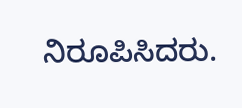ನಿರೂಪಿಸಿದರು.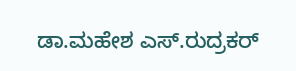ಡಾ.ಮಹೇಶ ಎಸ್.ರುದ್ರಕರ್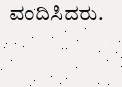ವಂದಿಸಿದರು.